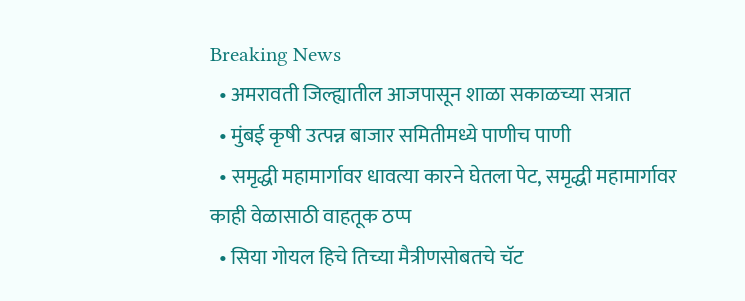Breaking News
  • अमरावती जिल्ह्यातील आजपासून शाळा सकाळच्या सत्रात
  • मुंबई कृषी उत्पन्न बाजार समितीमध्ये पाणीच पाणी
  • समृद्धी महामार्गावर धावत्या कारने घेतला पेट, समृद्धी महामार्गावर काही वेळासाठी वाहतूक ठप्प
  • सिया गोयल हिचे तिच्या मैत्रीणसोबतचे चॅट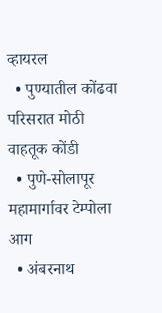व्हायरल
  • पुण्यातील कोंढवा परिसरात मोठी वाहतूक कोंडी
  • पुणे-सोलापूर महामार्गावर टेम्पोला आग
  • अंबरनाथ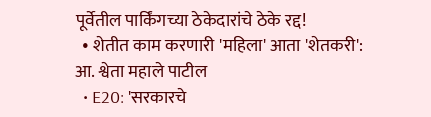पूर्वेतील पार्किंगच्या ठेकेदारांचे ठेके रद्द!
  • शेतीत काम करणारी 'महिला' आता 'शेतकरी': आ. श्वेता महाले पाटील
  • E20: 'सरकारचे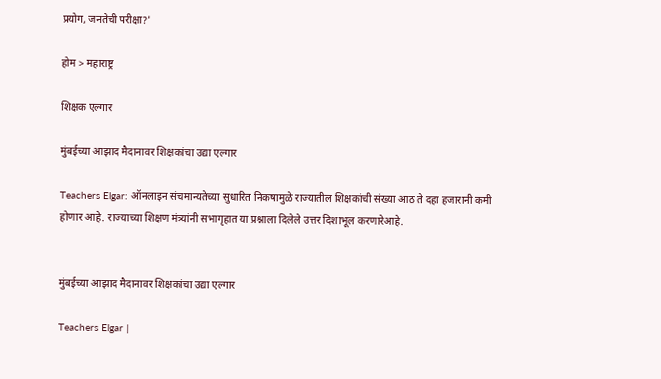प्रयोग, जनतेची परीक्षा?'

होम > महाराष्ट्र

शिक्षक एल्गार

मुंबईच्या आझाद मैदानावर शिक्षकांचा उद्या एल्गार

Teachers Elgar: ऑनलाइन संचमान्यतेच्या सुधारित निकषामुळे राज्यातील शिक्षकांची संख्या आठ ते दहा हजारानी कमी होणार आहे. राज्याच्या शिक्षण मंत्र्यांनी सभागृहात या प्रश्नाला दिलेले उत्तर दिशाभूल करणारेआहे.


मुंबईच्या आझाद मैदानावर शिक्षकांचा उद्या एल्गार

Teachers Elgar |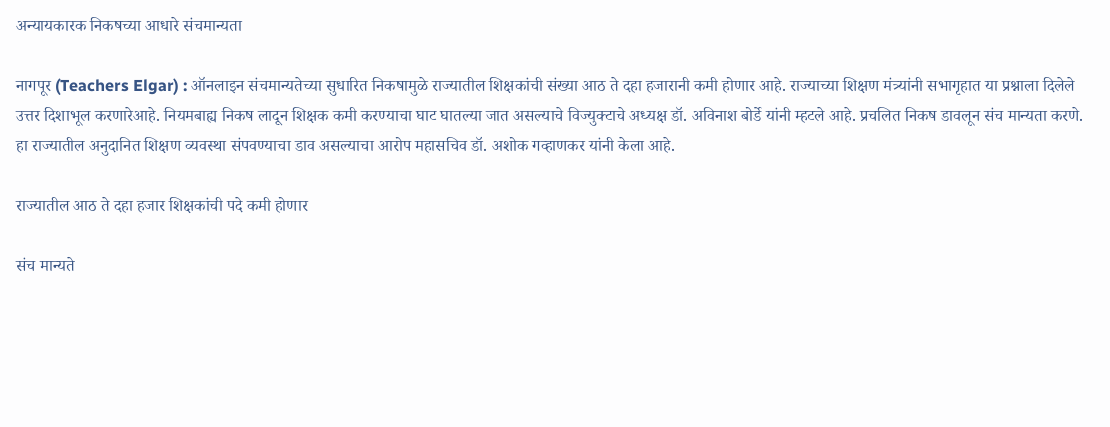अन्यायकारक निकषच्या आधारे संचमान्यता

नागपूर (Teachers Elgar) : ऑनलाइन संचमान्यतेच्या सुधारित निकषामुळे राज्यातील शिक्षकांची संख्या आठ ते दहा हजारानी कमी होणार आहे. राज्याच्या शिक्षण मंत्र्यांनी सभागृहात या प्रश्नाला दिलेले उत्तर दिशाभूल करणारेआहे. नियमबाह्य निकष लादून शिक्षक कमी करण्याचा घाट घातल्या जात असल्याचे विज्युक्टाचे अध्यक्ष डॉ. अविनाश बोर्डे यांनी म्हटले आहे. प्रचलित निकष डावलून संच मान्यता करणे. हा राज्यातील अनुदानित शिक्षण व्यवस्था संपवण्याचा डाव असल्याचा आरोप महासचिव डॉ. अशोक गव्हाणकर यांनी केला आहे.

राज्यातील आठ ते दहा हजार शिक्षकांची पदे कमी होणार

संच मान्यते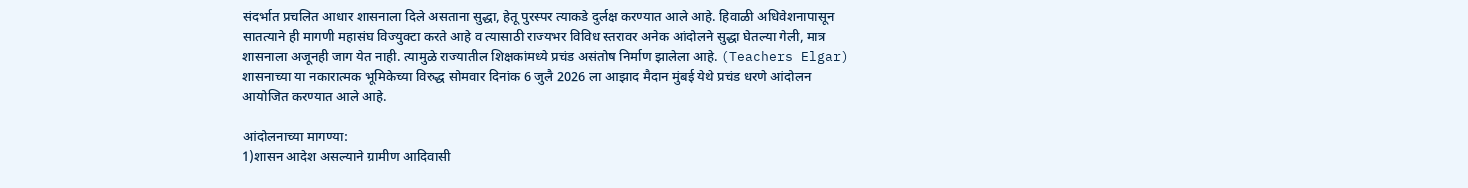संदर्भात प्रचलित आधार शासनाला दिले असताना सुद्धा, हेतू पुरस्पर त्याकडे दुर्लक्ष करण्यात आले आहे. हिवाळी अधिवेशनापासून सातत्याने ही मागणी महासंघ विज्युक्टा करते आहे व त्यासाठी राज्यभर विविध स्तरावर अनेक आंदोलने सुद्धा घेतल्या गेली, मात्र शासनाला अजूनही जाग येत नाही. त्यामुळे राज्यातील शिक्षकांमध्ये प्रचंड असंतोष निर्माण झालेला आहे. (Teachers Elgar) शासनाच्या या नकारात्मक भूमिकेच्या विरुद्ध सोमवार दिनांक 6 जुलै 2026 ला आझाद मैदान मुंबई येथे प्रचंड धरणे आंदोलन आयोजित करण्यात आले आहे.

आंदोलनाच्या मागण्या:
1)शासन आदेश असल्याने ग्रामीण आदिवासी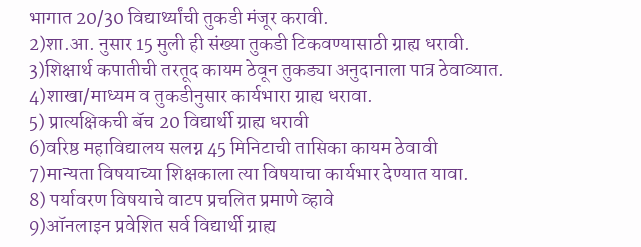भागात 20/30 विद्यार्थ्यांची तुकडी मंजूर करावी.
2)शा.आ. नुसार 15 मुली ही संख्या तुकडी टिकवण्यासाठी ग्राह्य धरावी.
3)शिक्षार्थ कपातीची तरतूद कायम ठेवून तुकड्या अनुदानाला पात्र ठेवाव्यात.
4)शाखा/माध्यम व तुकडीनुसार कार्यभारा ग्राह्य धरावा.
5) प्रात्यक्षिकची बॅच 20 विद्यार्थी ग्राह्य धरावी
6)वरिष्ठ महाविद्यालय सलग्न 45 मिनिटाची तासिका कायम ठेवावी
7)मान्यता विषयाच्या शिक्षकाला त्या विषयाचा कार्यभार देण्यात यावा.
8) पर्यावरण विषयाचे वाटप प्रचलित प्रमाणे व्हावे
9)ऑनलाइन प्रवेशित सर्व विद्यार्थी ग्राह्य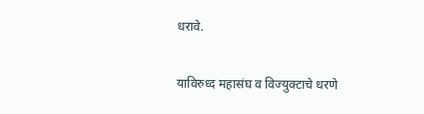धरावे.

याविरुध्द महासंघ व विज्युक्टाचे धरणे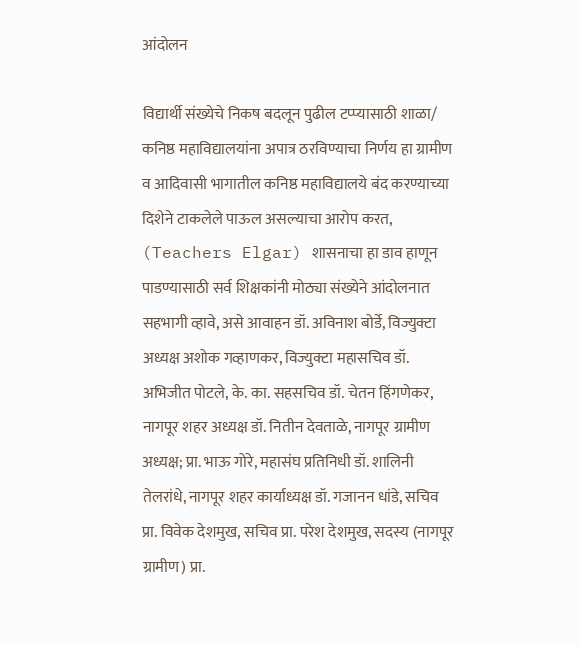आंदोलन

विद्यार्थी संख्येचे निकष बदलून पुढील टप्प्यासाठी शाळा/ कनिष्ठ महाविद्यालयांना अपात्र ठरविण्याचा निर्णय हा ग्रामीण व आदिवासी भागातील कनिष्ठ महाविद्यालये बंद करण्याच्या दिशेने टाकलेले पाऊल असल्याचा आरोप करत, (Teachers Elgar) शासनाचा हा डाव हाणून पाडण्यासाठी सर्व शिक्षकांनी मोठ्या संख्येने आंदोलनात सहभागी व्हावे, असे आवाहन डॉ. अविनाश बोर्डे, विज्युक्टा अध्यक्ष अशोक गव्हाणकर, विज्युक्टा महासचिव डॉ. अभिजीत पोटले, के. का. सहसचिव डॉ. चेतन हिंगणेकर, नागपूर शहर अध्यक्ष डॉ. नितीन देवताळे, नागपूर ग्रामीण अध्यक्ष; प्रा. भाऊ गोरे, महासंघ प्रतिनिधी डॉ. शालिनी तेलरांधे, नागपूर शहर कार्याध्यक्ष डॉ. गजानन धांडे, सचिव प्रा. विवेक देशमुख, सचिव प्रा. परेश देशमुख, सदस्य (नागपूर ग्रामीण) प्रा.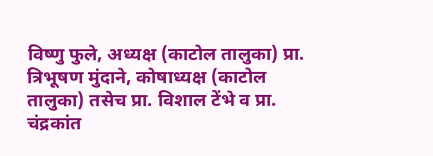विष्णु फुले, अध्यक्ष (काटोल तालुका) प्रा. त्रिभूषण मुंदाने, कोषाध्यक्ष (काटोल तालुका) तसेच प्रा. विशाल टेंभे व प्रा. चंद्रकांत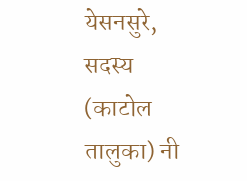येसनसुरे, सदस्य (काटोल तालुका) नी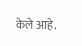केले आहे.